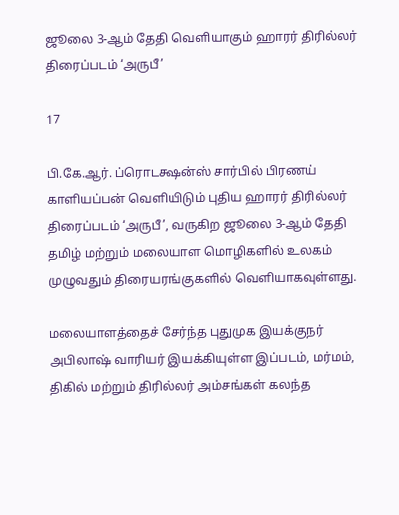ஜூலை 3-ஆம் தேதி வெளியாகும் ஹாரர் திரில்லர் திரைப்படம் ‘அருபீ’

17

பி.கே.ஆர். ப்ரொடக்ஷன்ஸ் சார்பில் பிரணய் காளியப்பன் வெளியிடும் புதிய ஹாரர் திரில்லர் திரைப்படம் ‘அருபீ’, வருகிற ஜூலை 3-ஆம் தேதி தமிழ் மற்றும் மலையாள மொழிகளில் உலகம் முழுவதும் திரையரங்குகளில் வெளியாகவுள்ளது.

மலையாளத்தைச் சேர்ந்த புதுமுக இயக்குநர் அபிலாஷ் வாரியர் இயக்கியுள்ள இப்படம், மர்மம், திகில் மற்றும் திரில்லர் அம்சங்கள் கலந்த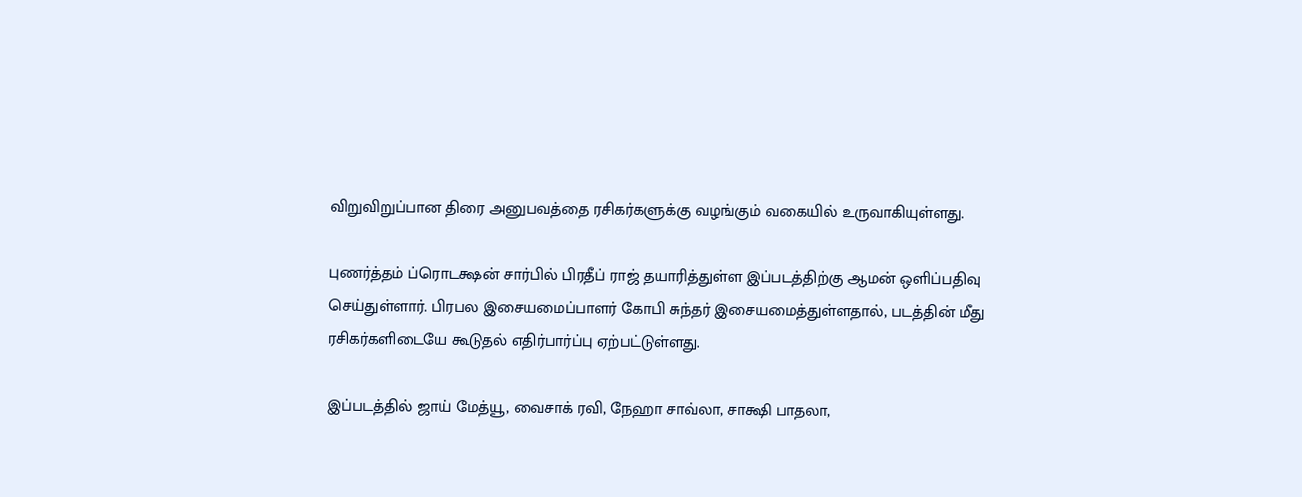விறுவிறுப்பான திரை அனுபவத்தை ரசிகர்களுக்கு வழங்கும் வகையில் உருவாகியுள்ளது.

புணர்த்தம் ப்ரொடக்ஷன் சார்பில் பிரதீப் ராஜ் தயாரித்துள்ள இப்படத்திற்கு ஆமன் ஒளிப்பதிவு செய்துள்ளார். பிரபல இசையமைப்பாளர் கோபி சுந்தர் இசையமைத்துள்ளதால், படத்தின் மீது ரசிகர்களிடையே கூடுதல் எதிர்பார்ப்பு ஏற்பட்டுள்ளது.

இப்படத்தில் ஜாய் மேத்யூ, வைசாக் ரவி, நேஹா சாவ்லா, சாக்ஷி பாதலா,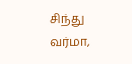சிந்து வர்மா,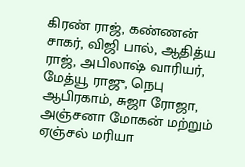கிரண் ராஜ், கண்ணன் சாகர், விஜி பால், ஆதித்ய ராஜ், அபிலாஷ் வாரியர், மேத்யூ ராஜு, நெபு ஆபிரகாம், சுஜா ரோஜா, அஞ்சனா மோகன் மற்றும் ஏஞ்சல் மரியா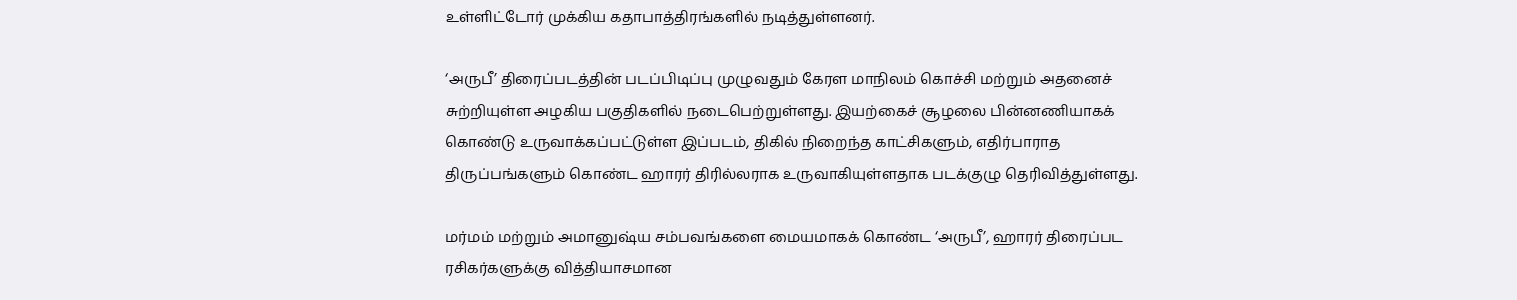உள்ளிட்டோர் முக்கிய கதாபாத்திரங்களில் நடித்துள்ளனர்.

‘அருபீ’ திரைப்படத்தின் படப்பிடிப்பு முழுவதும் கேரள மாநிலம் கொச்சி மற்றும் அதனைச் சுற்றியுள்ள அழகிய பகுதிகளில் நடைபெற்றுள்ளது. இயற்கைச் சூழலை பின்னணியாகக் கொண்டு உருவாக்கப்பட்டுள்ள இப்படம், திகில் நிறைந்த காட்சிகளும், எதிர்பாராத திருப்பங்களும் கொண்ட ஹாரர் திரில்லராக உருவாகியுள்ளதாக படக்குழு தெரிவித்துள்ளது.

மர்மம் மற்றும் அமானுஷ்ய சம்பவங்களை மையமாகக் கொண்ட ‘அருபீ’, ஹாரர் திரைப்பட ரசிகர்களுக்கு வித்தியாசமான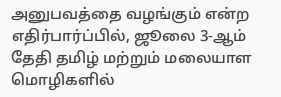அனுபவத்தை வழங்கும் என்ற எதிர்பார்ப்பில், ஜூலை 3-ஆம் தேதி தமிழ் மற்றும் மலையாள மொழிகளில்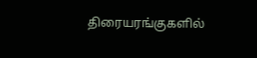திரையரங்குகளில்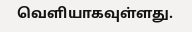வெளியாகவுள்ளது.